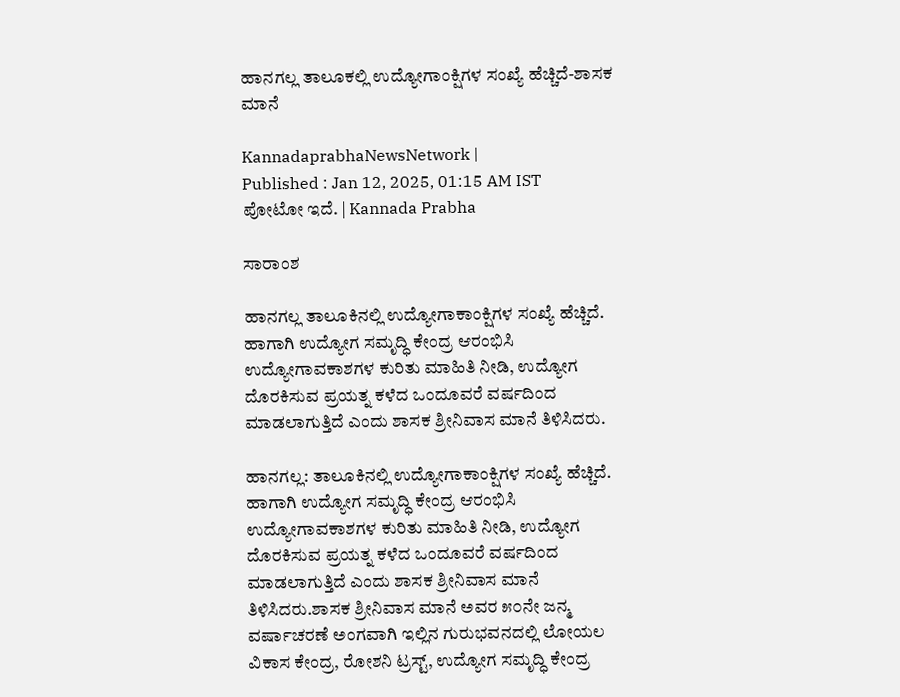ಹಾನಗಲ್ಲ ತಾಲೂಕಲ್ಲಿ ಉದ್ಯೋಗಾಂಕ್ಷಿಗಳ ಸಂಖ್ಯೆ ಹೆಚ್ಚಿದೆ-ಶಾಸಕ ಮಾನೆ

KannadaprabhaNewsNetwork |
Published : Jan 12, 2025, 01:15 AM IST
ಪೋಟೋ ಇದೆ. | Kannada Prabha

ಸಾರಾಂಶ

ಹಾನಗಲ್ಲ ತಾಲೂಕಿನಲ್ಲಿ ಉದ್ಯೋಗಾಕಾಂಕ್ಷಿಗಳ ಸಂಖ್ಯೆ ಹೆಚ್ಚಿದೆ. ಹಾಗಾಗಿ ಉದ್ಯೋಗ ಸಮೃದ್ಧಿ ಕೇಂದ್ರ ಆರಂಭಿಸಿ ಉದ್ಯೋಗಾವಕಾಶಗಳ ಕುರಿತು ಮಾಹಿತಿ ನೀಡಿ, ಉದ್ಯೋಗ ದೊರಕಿಸುವ ಪ್ರಯತ್ನ ಕಳೆದ ಒಂದೂವರೆ ವರ್ಷದಿಂದ ಮಾಡಲಾಗುತ್ತಿದೆ ಎಂದು ಶಾಸಕ ಶ್ರೀನಿವಾಸ ಮಾನೆ ತಿಳಿಸಿದರು.

ಹಾನಗಲ್ಲ: ತಾಲೂಕಿನಲ್ಲಿ ಉದ್ಯೋಗಾಕಾಂಕ್ಷಿಗಳ ಸಂಖ್ಯೆ ಹೆಚ್ಚಿದೆ. ಹಾಗಾಗಿ ಉದ್ಯೋಗ ಸಮೃದ್ಧಿ ಕೇಂದ್ರ ಆರಂಭಿಸಿ ಉದ್ಯೋಗಾವಕಾಶಗಳ ಕುರಿತು ಮಾಹಿತಿ ನೀಡಿ, ಉದ್ಯೋಗ ದೊರಕಿಸುವ ಪ್ರಯತ್ನ ಕಳೆದ ಒಂದೂವರೆ ವರ್ಷದಿಂದ ಮಾಡಲಾಗುತ್ತಿದೆ ಎಂದು ಶಾಸಕ ಶ್ರೀನಿವಾಸ ಮಾನೆ ತಿಳಿಸಿದರು.ಶಾಸಕ ಶ್ರೀನಿವಾಸ ಮಾನೆ ಅವರ ೫೦ನೇ ಜನ್ಮ ವರ್ಷಾಚರಣೆ ಅಂಗವಾಗಿ ಇಲ್ಲಿನ ಗುರುಭವನದಲ್ಲಿ ಲೋಯಲ ವಿಕಾಸ ಕೇಂದ್ರ, ರೋಶನಿ ಟ್ರಸ್ಟ್, ಉದ್ಯೋಗ ಸಮೃದ್ಧಿ ಕೇಂದ್ರ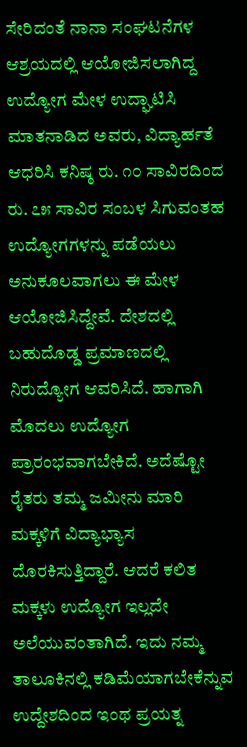ಸೇರಿದಂತೆ ನಾನಾ ಸಂಘಟನೆಗಳ ಆಶ್ರಯದಲ್ಲಿ ಆಯೋಜಿಸಲಾಗಿದ್ದ ಉದ್ಯೋಗ ಮೇಳ ಉದ್ಘಾಟಿಸಿ ಮಾತನಾಡಿದ ಅವರು, ವಿದ್ಯಾರ್ಹತೆ ಆಧರಿಸಿ ಕನಿಷ್ಠ ರು. ೧೦ ಸಾವಿರದಿಂದ ರು. ೭೫ ಸಾವಿರ ಸಂಬಳ ಸಿಗುವಂತಹ ಉದ್ಯೋಗಗಳನ್ನು ಪಡೆಯಲು ಅನುಕೂಲವಾಗಲು ಈ ಮೇಳ ಆಯೋಜಿಸಿದ್ದೇವೆ. ದೇಶದಲ್ಲಿ ಬಹುದೊಡ್ಡ ಪ್ರಮಾಣದಲ್ಲಿ ನಿರುದ್ಯೋಗ ಆವರಿಸಿದೆ. ಹಾಗಾಗಿ ಮೊದಲು ಉದ್ಯೋಗ ಪ್ರಾರಂಭವಾಗಬೇಕಿದೆ. ಅದೆಷ್ಟೋ ರೈತರು ತಮ್ಮ ಜಮೀನು ಮಾರಿ ಮಕ್ಕಳಿಗೆ ವಿದ್ಯಾಭ್ಯಾಸ ದೊರಕಿಸುತ್ತಿದ್ದಾರೆ. ಆದರೆ ಕಲಿತ ಮಕ್ಕಳು ಉದ್ಯೋಗ ಇಲ್ಲದೇ ಅಲೆಯುವಂತಾಗಿದೆ. ಇದು ನಮ್ಮ ತಾಲೂಕಿನಲ್ಲಿ ಕಡಿಮೆಯಾಗಬೇಕೆನ್ನುವ ಉದ್ದೇಶದಿಂದ ಇಂಥ ಪ್ರಯತ್ನ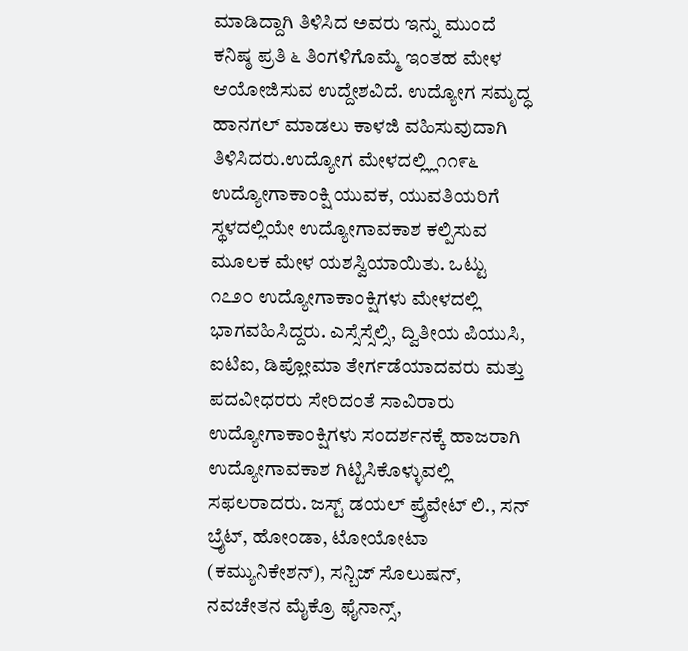ಮಾಡಿದ್ದಾಗಿ ತಿಳಿಸಿದ ಅವರು ಇನ್ನು ಮುಂದೆ ಕನಿಷ್ಠ ಪ್ರತಿ ೬ ತಿಂಗಳಿಗೊಮ್ಮೆ ಇಂತಹ ಮೇಳ ಆಯೋಜಿಸುವ ಉದ್ದೇಶವಿದೆ. ಉದ್ಯೋಗ ಸಮೃದ್ಧ ಹಾನಗಲ್ ಮಾಡಲು ಕಾಳಜಿ ವಹಿಸುವುದಾಗಿ ತಿಳಿಸಿದರು.ಉದ್ಯೋಗ ಮೇಳದಲ್ಲ್ಲಿ೧೧೯೬ ಉದ್ಯೋಗಾಕಾಂಕ್ಷಿ ಯುವಕ, ಯುವತಿಯರಿಗೆ ಸ್ಥಳದಲ್ಲಿಯೇ ಉದ್ಯೋಗಾವಕಾಶ ಕಲ್ಪಿಸುವ ಮೂಲಕ ಮೇಳ ಯಶಸ್ವಿಯಾಯಿತು. ಒಟ್ಟು ೧೭೨೦ ಉದ್ಯೋಗಾಕಾಂಕ್ಷಿಗಳು ಮೇಳದಲ್ಲಿ ಭಾಗವಹಿಸಿದ್ದರು. ಎಸ್ಸೆಸ್ಸೆಲ್ಸಿ, ದ್ವಿತೀಯ ಪಿಯುಸಿ, ಐಟಿಐ, ಡಿಪ್ಲೋಮಾ ತೇರ್ಗಡೆಯಾದವರು ಮತ್ತು ಪದವೀಧರರು ಸೇರಿದಂತೆ ಸಾವಿರಾರು ಉದ್ಯೋಗಾಕಾಂಕ್ಷಿಗಳು ಸಂದರ್ಶನಕ್ಕೆ ಹಾಜರಾಗಿ ಉದ್ಯೋಗಾವಕಾಶ ಗಿಟ್ಟಿಸಿಕೊಳ್ಳುವಲ್ಲಿ ಸಫಲರಾದರು. ಜಸ್ಟ್ ಡಯಲ್ ಪ್ರೈವೇಟ್ ಲಿ., ಸನ್ ಬ್ರೈಟ್, ಹೋಂಡಾ, ಟೋಯೋಟಾ (ಕಮ್ಯುನಿಕೇಶನ್), ಸನ್ಬಿಜ್ ಸೊಲುಷನ್, ನವಚೇತನ ಮೈಕ್ರೊ ಫೈನಾನ್ಸ್,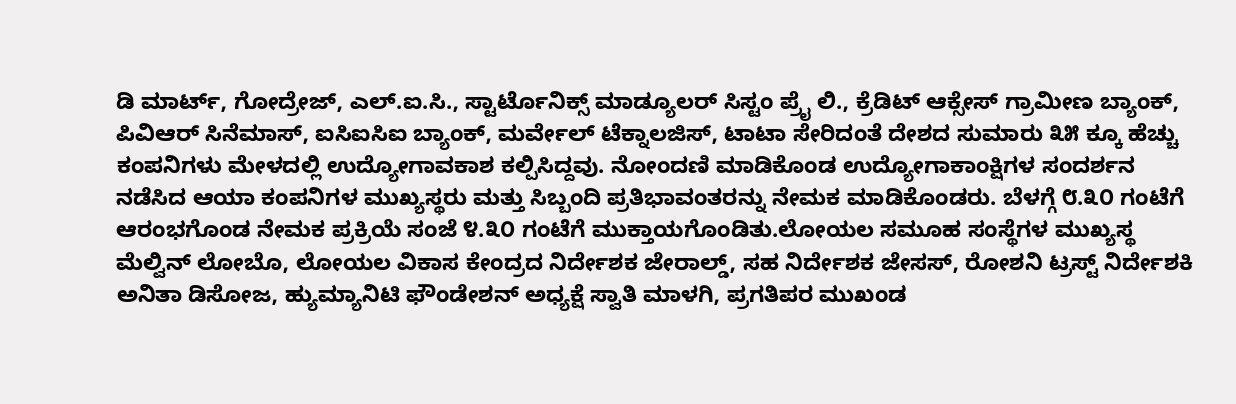ಡಿ ಮಾರ್ಟ್, ಗೋದ್ರೇಜ್, ಎಲ್.ಐ.ಸಿ., ಸ್ಟಾರ್ಟೊನಿಕ್ಸ್ ಮಾಡ್ಯೂಲರ್ ಸಿಸ್ಟಂ ಪ್ರೈ ಲಿ., ಕ್ರೆಡಿಟ್ ಆಕ್ಸೇಸ್ ಗ್ರಾಮೀಣ ಬ್ಯಾಂಕ್, ಪಿವಿಆರ್ ಸಿನೆಮಾಸ್, ಐಸಿಐಸಿಐ ಬ್ಯಾಂಕ್, ಮರ್ವೇಲ್ ಟೆಕ್ನಾಲಜಿಸ್, ಟಾಟಾ ಸೇರಿದಂತೆ ದೇಶದ ಸುಮಾರು ೩೫ ಕ್ಕೂ ಹೆಚ್ಚು ಕಂಪನಿಗಳು ಮೇಳದಲ್ಲಿ ಉದ್ಯೋಗಾವಕಾಶ ಕಲ್ಪಿಸಿದ್ದವು. ನೋಂದಣಿ ಮಾಡಿಕೊಂಡ ಉದ್ಯೋಗಾಕಾಂಕ್ಷಿಗಳ ಸಂದರ್ಶನ ನಡೆಸಿದ ಆಯಾ ಕಂಪನಿಗಳ ಮುಖ್ಯಸ್ಥರು ಮತ್ತು ಸಿಬ್ಬಂದಿ ಪ್ರತಿಭಾವಂತರನ್ನು ನೇಮಕ ಮಾಡಿಕೊಂಡರು. ಬೆಳಗ್ಗೆ ೮.೩೦ ಗಂಟೆಗೆ ಆರಂಭಗೊಂಡ ನೇಮಕ ಪ್ರಕ್ರಿಯೆ ಸಂಜೆ ೪.೩೦ ಗಂಟೆಗೆ ಮುಕ್ತಾಯಗೊಂಡಿತು.ಲೋಯಲ ಸಮೂಹ ಸಂಸ್ಥೆಗಳ ಮುಖ್ಯಸ್ಥ ಮೆಲ್ವಿನ್ ಲೋಬೊ, ಲೋಯಲ ವಿಕಾಸ ಕೇಂದ್ರದ ನಿರ್ದೇಶಕ ಜೇರಾಲ್ಡ್, ಸಹ ನಿರ್ದೇಶಕ ಜೇಸಸ್, ರೋಶನಿ ಟ್ರಸ್ಟ್ ನಿರ್ದೇಶಕಿ ಅನಿತಾ ಡಿಸೋಜ, ಹ್ಯುಮ್ಯಾನಿಟಿ ಫೌಂಡೇಶನ್ ಅಧ್ಯಕ್ಷೆ ಸ್ವಾತಿ ಮಾಳಗಿ, ಪ್ರಗತಿಪರ ಮುಖಂಡ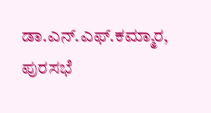ಡಾ.ಎನ್.ಎಫ್.ಕಮ್ಮಾರ, ಪುರಸಭೆ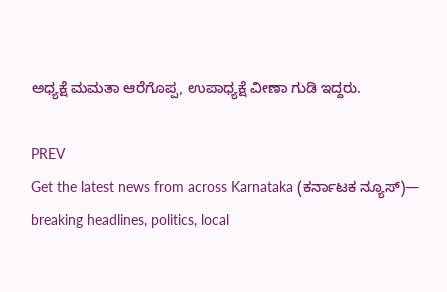ಅಧ್ಯಕ್ಷೆ ಮಮತಾ ಆರೆಗೊಪ್ಪ, ಉಪಾಧ್ಯಕ್ಷೆ ವೀಣಾ ಗುಡಿ ಇದ್ದರು.

PREV
Get the latest news from across Karnataka (ಕರ್ನಾಟಕ ನ್ಯೂಸ್)— breaking headlines, politics, local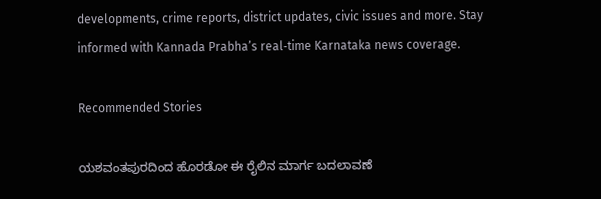developments, crime reports, district updates, civic issues and more. Stay informed with Kannada Prabha’s real‑time Karnataka news coverage.

Recommended Stories

ಯಶವಂತಪುರದಿಂದ ಹೊರಡೋ ಈ ರೈಲಿನ ಮಾರ್ಗ ಬದಲಾವಣೆ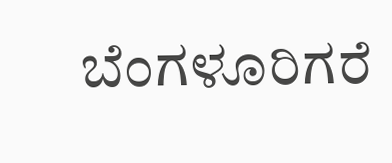ಬೆಂಗಳೂರಿಗರೆ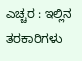ಎಚ್ಚರ : ಇಲ್ಲಿನ ತರಕಾರಿಗಳು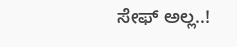ಸೇಫ್ ಅಲ್ಲ..!